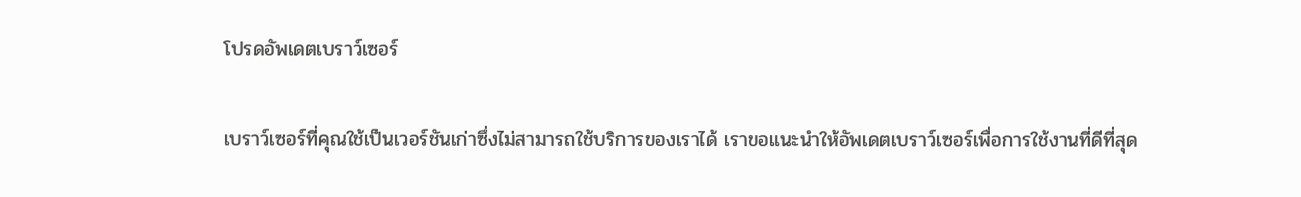โปรดอัพเดตเบราว์เซอร์

เบราว์เซอร์ที่คุณใช้เป็นเวอร์ชันเก่าซึ่งไม่สามารถใช้บริการของเราได้ เราขอแนะนำให้อัพเดตเบราว์เซอร์เพื่อการใช้งานที่ดีที่สุด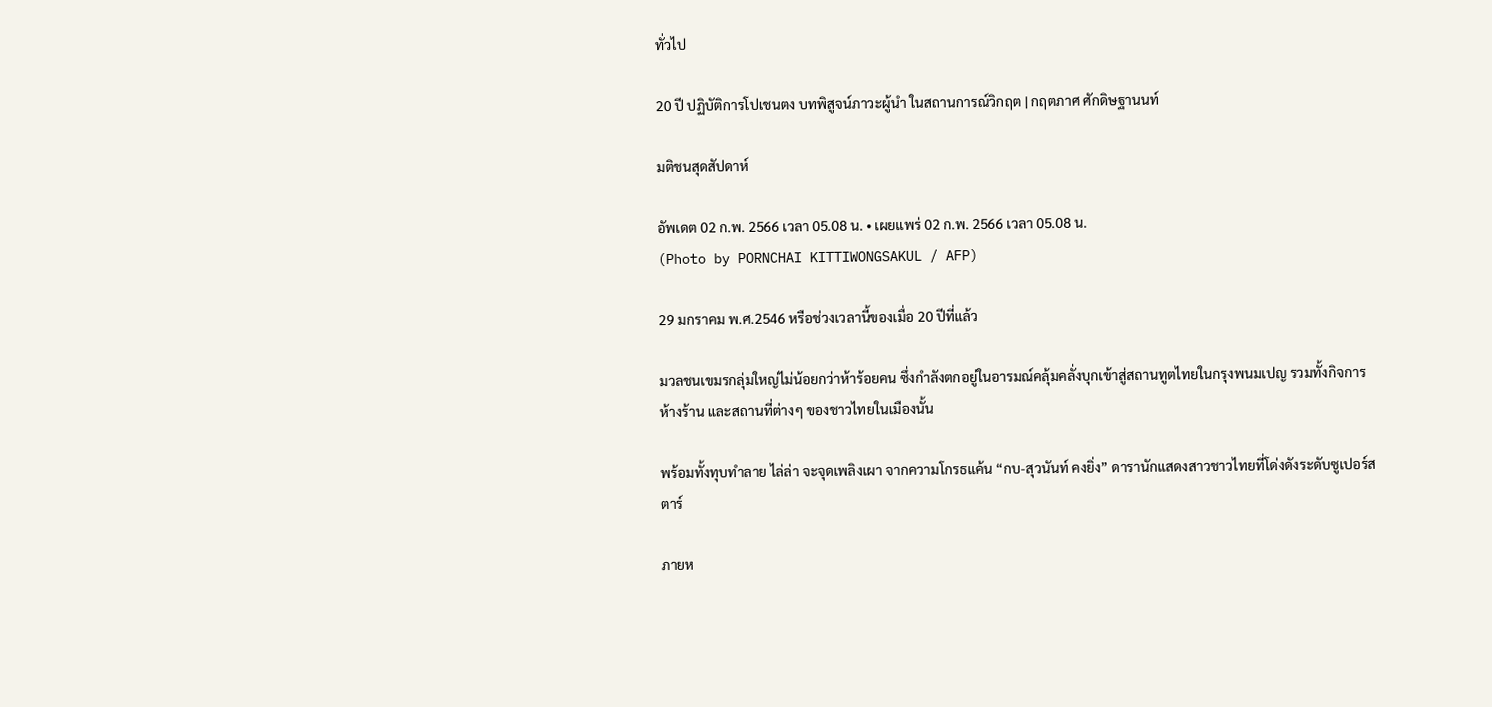ทั่วไป

20 ปี ปฏิบัติการโปเชนตง บทพิสูจน์ภาวะผู้นำ ในสถานการณ์วิกฤต | กฤตภาศ ศักดิษฐานนท์

มติชนสุดสัปดาห์

อัพเดต 02 ก.พ. 2566 เวลา 05.08 น. • เผยแพร่ 02 ก.พ. 2566 เวลา 05.08 น.
(Photo by PORNCHAI KITTIWONGSAKUL / AFP)

29 มกราคม พ.ศ.2546 หรือช่วงเวลานี้ของเมื่อ 20 ปีที่แล้ว

มวลชนเขมรกลุ่มใหญ่ไม่น้อยกว่าห้าร้อยคน ซึ่งกำลังตกอยู่ในอารมณ์คลุ้มคลั่งบุกเข้าสู่สถานทูตไทยในกรุงพนมเปญ รวมทั้งกิจการห้างร้าน และสถานที่ต่างๆ ของชาวไทยในเมืองนั้น

พร้อมทั้งทุบทำลาย ไล่ล่า จะจุดเพลิงเผา จากความโกรธแค้น “กบ-สุวนันท์ คงยิ่ง” ดารานักแสดงสาวชาวไทยที่โด่งดังระดับซูเปอร์สตาร์

ภายห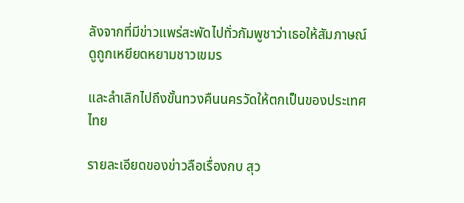ลังจากที่มีข่าวแพร่สะพัดไปทั่วกัมพูชาว่าเธอให้สัมภาษณ์ดูถูกเหยียดหยามชาวเขมร

และลำเลิกไปถึงขั้นทวงคืนนครวัดให้ตกเป็นของประเทศไทย

รายละเอียดของข่าวลือเรื่องกบ สุว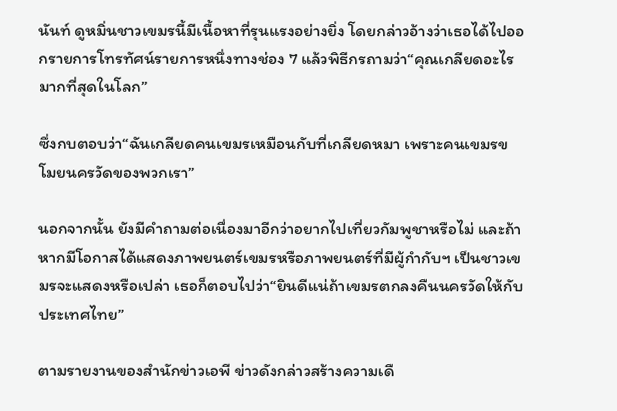นันท์ ดูหมิ่นชาวเขมรนี้มีเนื้อหาที่รุนแรงอย่างยิ่ง โดยกล่าวอ้างว่าเธอได้ไปออกรายการโทรทัศน์รายการหนึ่งทางช่อง 7 แล้วพิธีกรถามว่า“คุณเกลียดอะไรมากที่สุดในโลก”

ซึ่งกบตอบว่า“ฉันเกลียดคนเขมรเหมือนกับที่เกลียดหมา เพราะคนเขมรขโมยนครวัดของพวกเรา”

นอกจากนั้น ยังมีคำถามต่อเนื่องมาอีกว่าอยากไปเที่ยวกัมพูชาหรือไม่ และถ้าหากมีโอกาสได้แสดงภาพยนตร์เขมรหรือภาพยนตร์ที่มีผู้กำกับฯ เป็นชาวเขมรจะแสดงหรือเปล่า เธอก็ตอบไปว่า“ยินดีแน่ถ้าเขมรตกลงคืนนครวัดให้กับประเทศไทย”

ตามรายงานของสำนักข่าวเอพี ข่าวดังกล่าวสร้างความเดื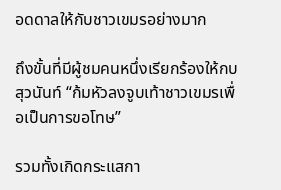อดดาลให้กับชาวเขมรอย่างมาก

ถึงขั้นที่มีผู้ชมคนหนึ่งเรียกร้องให้กบ สุวนันท์ “ก้มหัวลงจูบเท้าชาวเขมรเพื่อเป็นการขอโทษ”

รวมทั้งเกิดกระแสกา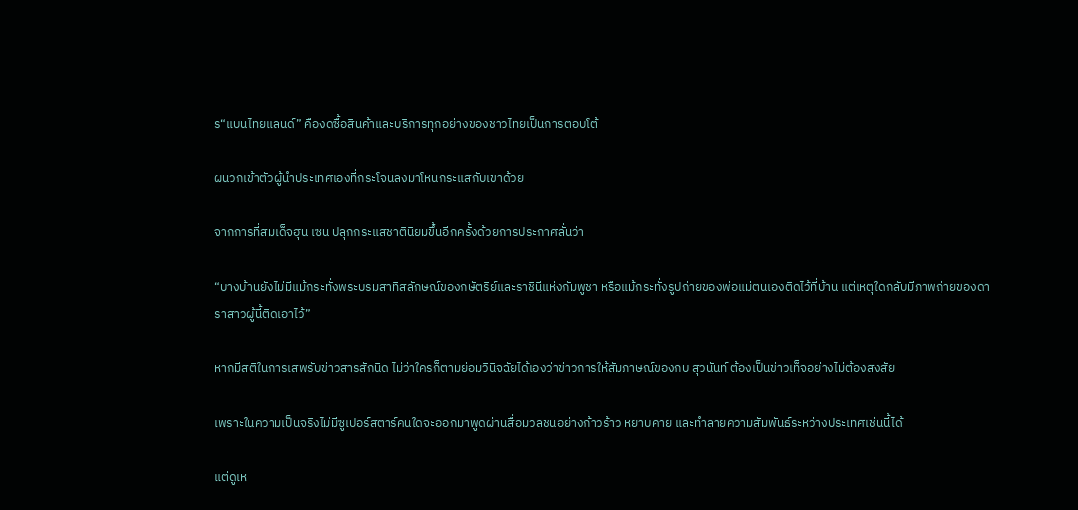ร“แบนไทยแลนด์” คืองดซื้อสินค้าและบริการทุกอย่างของชาวไทยเป็นการตอบโต้

ผนวกเข้าตัวผู้นำประเทศเองที่กระโจนลงมาโหนกระแสกับเขาด้วย

จากการที่สมเด็จฮุน เซน ปลุกกระแสชาตินิยมขึ้นอีกครั้งด้วยการประกาศลั่นว่า

“บางบ้านยังไม่มีแม้กระทั่งพระบรมสาทิสลักษณ์ของกษัตริย์และราชินีแห่งกัมพูชา หรือแม้กระทั่งรูปถ่ายของพ่อแม่ตนเองติดไว้ที่บ้าน แต่เหตุใดกลับมีภาพถ่ายของดาราสาวผู้นี้ติดเอาไว้”

หากมีสติในการเสพรับข่าวสารสักนิด ไม่ว่าใครก็ตามย่อมวินิจฉัยได้เองว่าข่าวการให้สัมภาษณ์ของกบ สุวนันท์ ต้องเป็นข่าวเท็จอย่างไม่ต้องสงสัย

เพราะในความเป็นจริงไม่มีซูเปอร์สตาร์คนใดจะออกมาพูดผ่านสื่อมวลชนอย่างก้าวร้าว หยาบคาย และทำลายความสัมพันธ์ระหว่างประเทศเช่นนี้ได้

แต่ดูเห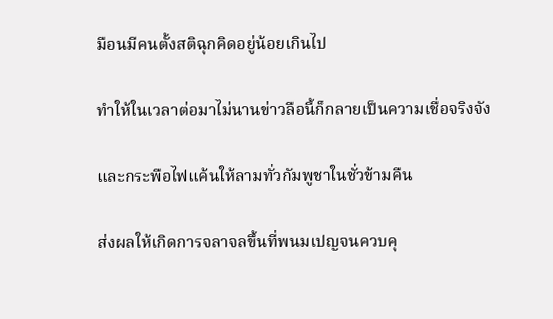มือนมีคนตั้งสติฉุกคิดอยู่น้อยเกินไป

ทำให้ในเวลาต่อมาไม่นานข่าวลือนี้ก็กลายเป็นความเชื่อจริงจัง

และกระพือไฟแค้นให้ลามทั่วกัมพูชาในชั่วข้ามคืน

ส่งผลให้เกิดการจลาจลขึ้นที่พนมเปญจนควบคุ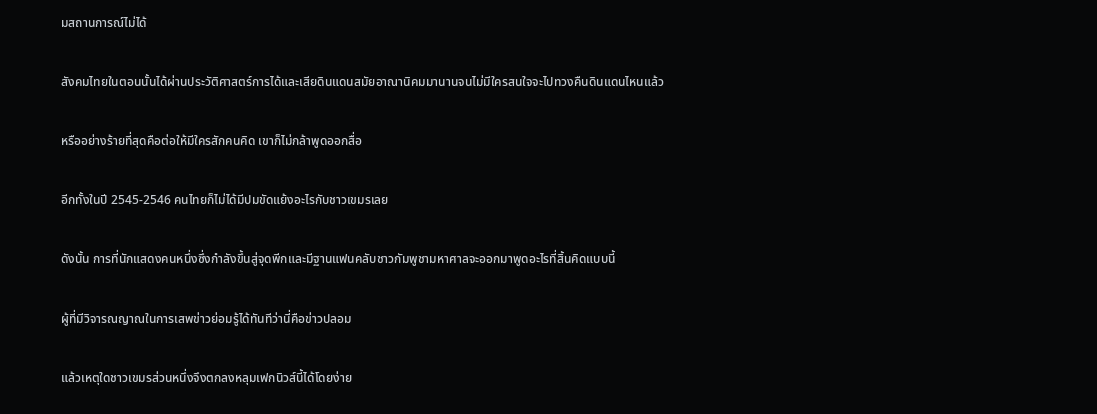มสถานการณ์ไม่ได้

สังคมไทยในตอนนั้นได้ผ่านประวัติศาสตร์การได้และเสียดินแดนสมัยอาณานิคมมานานจนไม่มีใครสนใจจะไปทวงคืนดินแดนไหนแล้ว

หรืออย่างร้ายที่สุดคือต่อให้มีใครสักคนคิด เขาก็ไม่กล้าพูดออกสื่อ

อีกทั้งในปี 2545-2546 คนไทยก็ไม่ได้มีปมขัดแย้งอะไรกับชาวเขมรเลย

ดังนั้น การที่นักแสดงคนหนึ่งซึ่งกำลังขึ้นสู่จุดพีกและมีฐานแฟนคลับชาวกัมพูชามหาศาลจะออกมาพูดอะไรที่สิ้นคิดแบบนี้

ผู้ที่มีวิจารณญาณในการเสพข่าวย่อมรู้ได้ทันทีว่านี่คือข่าวปลอม

แล้วเหตุใดชาวเขมรส่วนหนึ่งจึงตกลงหลุมเฟกนิวส์นี้ได้โดยง่าย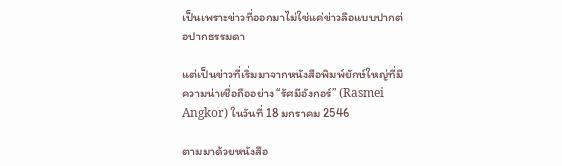เป็นเพราะข่าวที่ออกมาไม่ใช่แค่ข่าวลือแบบปากต่อปากธรรมดา

แต่เป็นข่าวที่เริ่มมาจากหนังสือพิมพ์ยักษ์ใหญ่ที่มีความน่าเชื่อถืออย่าง “รัศมีอังกอร์” (Rasmei Angkor) ในวันที่ 18 มกราคม 2546

ตามมาด้วยหนังสือ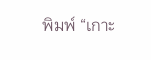พิมพ์ “เกาะ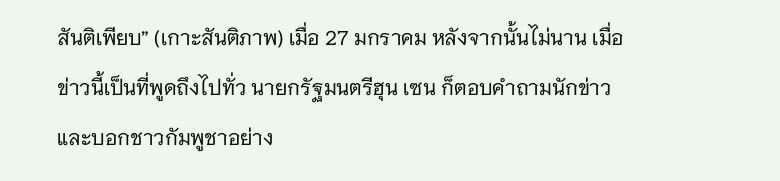สันติเพียบ” (เกาะสันติภาพ) เมื่อ 27 มกราคม หลังจากนั้นไม่นาน เมื่อข่าวนี้เป็นที่พูดถึงไปทั่ว นายกรัฐมนตรีฮุน เซน ก็ตอบคำถามนักข่าวและบอกชาวกัมพูชาอย่าง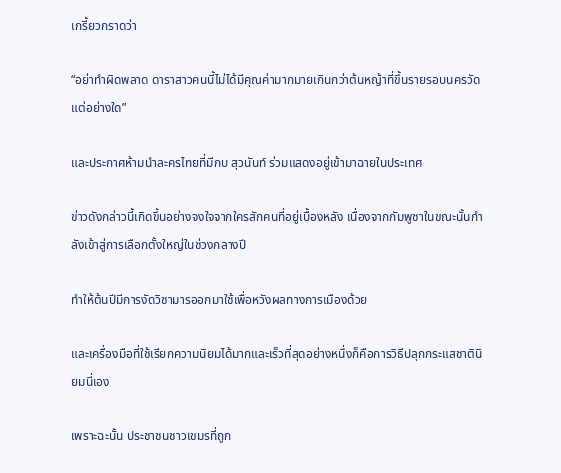เกรี้ยวกราดว่า

“อย่าทำผิดพลาด ดาราสาวคนนี้ไม่ได้มีคุณค่ามากมายเกินกว่าต้นหญ้าที่ขึ้นรายรอบนครวัดแต่อย่างใด”

และประกาศห้ามนำละครไทยที่มีกบ สุวนันท์ ร่วมแสดงอยู่เข้ามาฉายในประเทศ

ข่าวดังกล่าวนี้เกิดขึ้นอย่างจงใจจากใครสักคนที่อยู่เบื้องหลัง เนื่องจากกัมพูชาในขณะนั้นกำลังเข้าสู่การเลือกตั้งใหญ่ในช่วงกลางปี

ทำให้ต้นปีมีการงัดวิชามารออกมาใช้เพื่อหวังผลทางการเมืองด้วย

และเครื่องมือที่ใช้เรียกความนิยมได้มากและเร็วที่สุดอย่างหนึ่งก็คือการวิธีปลุกกระแสชาตินิยมนี่เอง

เพราะฉะนั้น ประชาชนชาวเขมรที่ถูก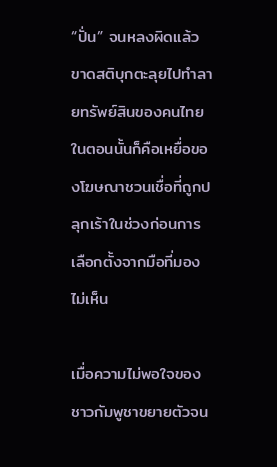“ปั่น” จนหลงผิดแล้วขาดสติบุกตะลุยไปทำลายทรัพย์สินของคนไทยในตอนนั้นก็คือเหยื่อของโฆษณาชวนเชื่อที่ถูกปลุกเร้าในช่วงก่อนการเลือกตั้งจากมือที่มองไม่เห็น

เมื่อความไม่พอใจของชาวกัมพูชาขยายตัวจน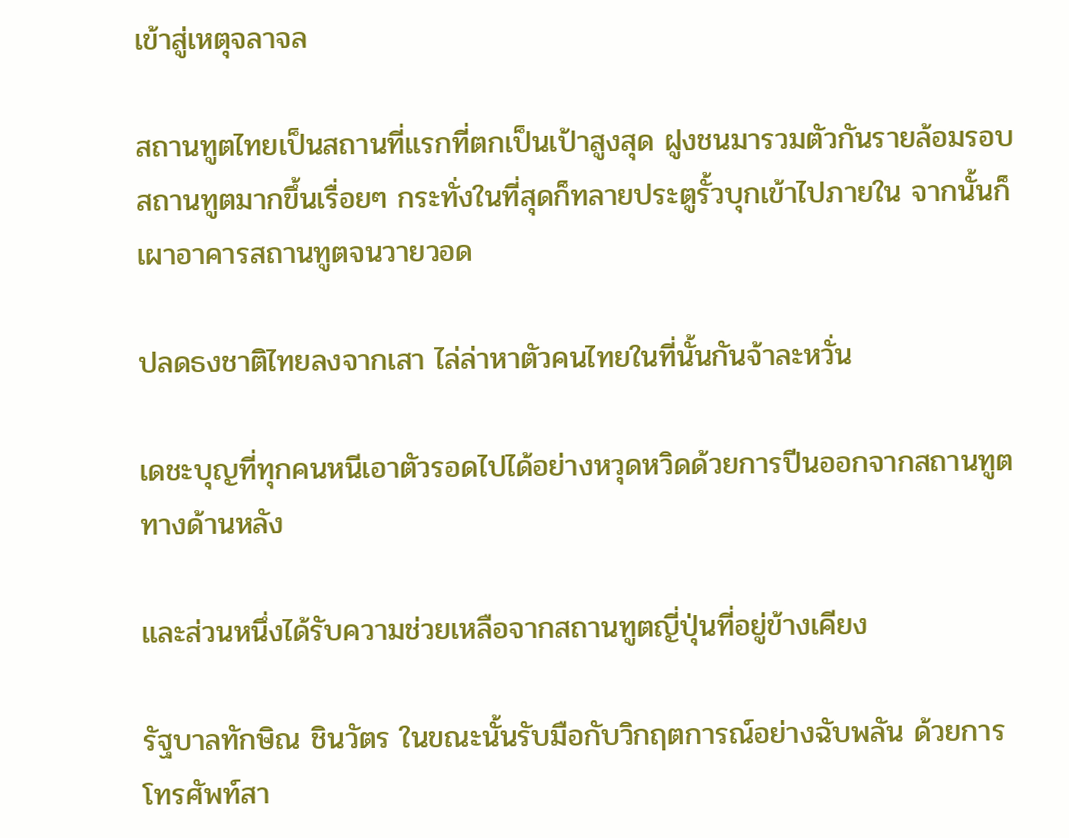เข้าสู่เหตุจลาจล

สถานทูตไทยเป็นสถานที่แรกที่ตกเป็นเป้าสูงสุด ฝูงชนมารวมตัวกันรายล้อมรอบสถานทูตมากขึ้นเรื่อยๆ กระทั่งในที่สุดก็ทลายประตูรั้วบุกเข้าไปภายใน จากนั้นก็เผาอาคารสถานทูตจนวายวอด

ปลดธงชาติไทยลงจากเสา ไล่ล่าหาตัวคนไทยในที่นั้นกันจ้าละหวั่น

เดชะบุญที่ทุกคนหนีเอาตัวรอดไปได้อย่างหวุดหวิดด้วยการปีนออกจากสถานทูตทางด้านหลัง

และส่วนหนึ่งได้รับความช่วยเหลือจากสถานทูตญี่ปุ่นที่อยู่ข้างเคียง

รัฐบาลทักษิณ ชินวัตร ในขณะนั้นรับมือกับวิกฤตการณ์อย่างฉับพลัน ด้วยการโทรศัพท์สา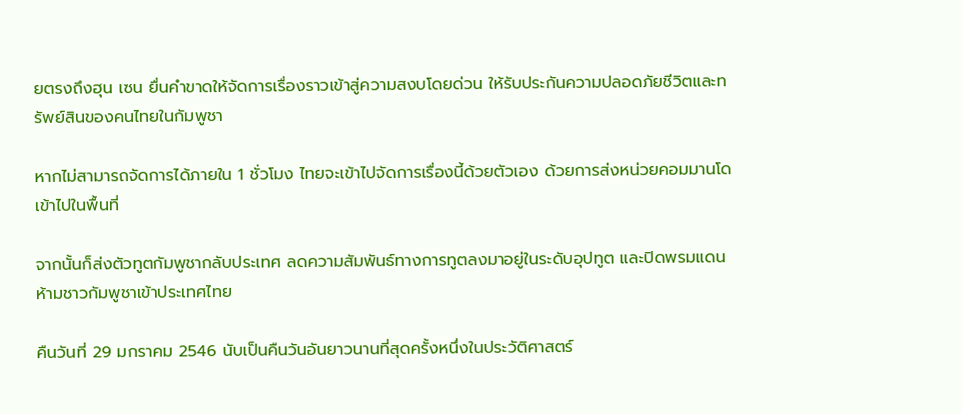ยตรงถึงฮุน เซน ยื่นคำขาดให้จัดการเรื่องราวเข้าสู่ความสงบโดยด่วน ให้รับประกันความปลอดภัยชีวิตและทรัพย์สินของคนไทยในกัมพูชา

หากไม่สามารถจัดการได้ภายใน 1 ชั่วโมง ไทยจะเข้าไปจัดการเรื่องนี้ด้วยตัวเอง ด้วยการส่งหน่วยคอมมานโดเข้าไปในพื้นที่

จากนั้นก็ส่งตัวทูตกัมพูชากลับประเทศ ลดความสัมพันธ์ทางการทูตลงมาอยู่ในระดับอุปทูต และปิดพรมแดนห้ามชาวกัมพูชาเข้าประเทศไทย

คืนวันที่ 29 มกราคม 2546 นับเป็นคืนวันอันยาวนานที่สุดครั้งหนึ่งในประวัติศาสตร์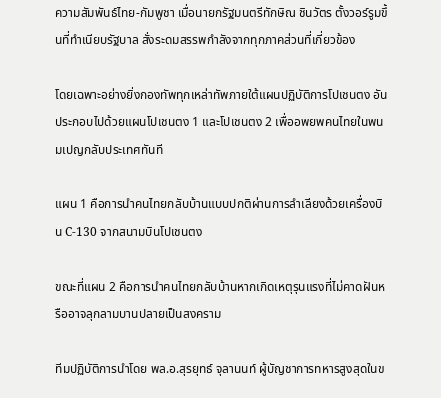ความสัมพันธ์ไทย-กัมพูชา เมื่อนายกรัฐมนตรีทักษิณ ชินวัตร ตั้งวอร์รูมขึ้นที่ทำเนียบรัฐบาล สั่งระดมสรรพกำลังจากทุกภาคส่วนที่เกี่ยวข้อง

โดยเฉพาะอย่างยิ่งกองทัพทุกเหล่าทัพภายใต้แผนปฏิบัติการโปเชนตง อันประกอบไปด้วยแผนโปเชนตง 1 และโปเชนตง 2 เพื่ออพยพคนไทยในพนมเปญกลับประเทศทันที

แผน 1 คือการนำคนไทยกลับบ้านแบบปกติผ่านการลำเลียงด้วยเครื่องบิน C-130 จากสนามบินโปเชนตง

ขณะที่แผน 2 คือการนำคนไทยกลับบ้านหากเกิดเหตุรุนแรงที่ไม่คาดฝันหรืออาจลุกลามบานปลายเป็นสงคราม

ทีมปฏิบัติการนำโดย พล.อ.สุรยุทธ์ จุลานนท์ ผู้บัญชาการทหารสูงสุดในข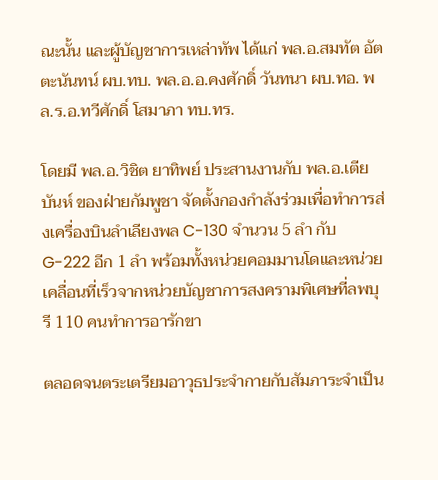ณะนั้น และผู้บัญชาการเหล่าทัพ ได้แก่ พล.อ.สมทัต อัตตะนันทน์ ผบ.ทบ. พล.อ.อ.คงศักดิ์ วันทนา ผบ.ทอ. พล.ร.อ.ทวีศักดิ์ โสมาภา ทบ.ทร.

โดยมี พล.อ.วิชิต ยาทิพย์ ประสานงานกับ พล.อ.เตีย บันห์ ของฝ่ายกัมพูชา จัดตั้งกองกำลังร่วมเพื่อทำการส่งเครื่องบินลำเลียงพล C-130 จำนวน 5 ลำ กับ G-222 อีก 1 ลำ พร้อมทั้งหน่วยคอมมานโดและหน่วยเคลื่อนที่เร็วจากหน่วยบัญชาการสงครามพิเศษที่ลพบุรี 110 คนทำการอารักขา

ตลอดจนตระเตรียมอาวุธประจำกายกับสัมภาระจำเป็น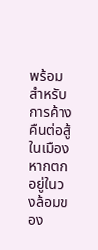พร้อมสำหรับการค้างคืนต่อสู้ในเมืองหากตกอยู่ในวงล้อมของ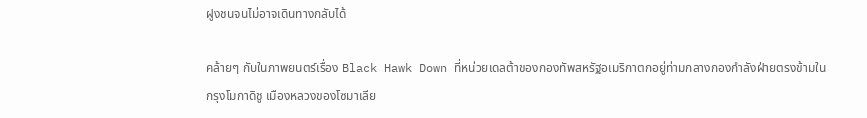ฝูงชนจนไม่อาจเดินทางกลับได้

คล้ายๆ กับในภาพยนตร์เรื่อง Black Hawk Down ที่หน่วยเดลต้าของกองทัพสหรัฐอเมริกาตกอยู่ท่ามกลางกองกำลังฝ่ายตรงข้ามในกรุงโมกาดิชู เมืองหลวงของโซมาเลีย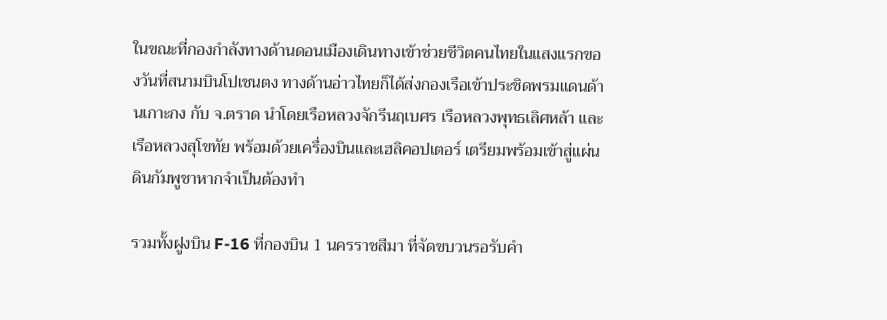ในขณะที่กองกำลังทางด้านดอนเมืองเดินทางเข้าช่วยชีวิตคนไทยในแสงแรกของวันที่สนามบินโปเชนตง ทางด้านอ่าวไทยก็ได้ส่งกองเรือเข้าประชิดพรมแดนด้านเกาะกง กับ จ.ตราด นำโดยเรือหลวงจักรีนฤเบศร เรือหลวงพุทธเลิศหล้า และเรือหลวงสุโขทัย พร้อมด้วยเครื่องบินและเฮลิคอปเตอร์ เตรียมพร้อมเข้าสู่แผ่นดินกัมพูชาหากจำเป็นต้องทำ

รวมทั้งฝูงบิน F-16 ที่กองบิน 1 นครราชสีมา ที่จัดขบวนรอรับคำ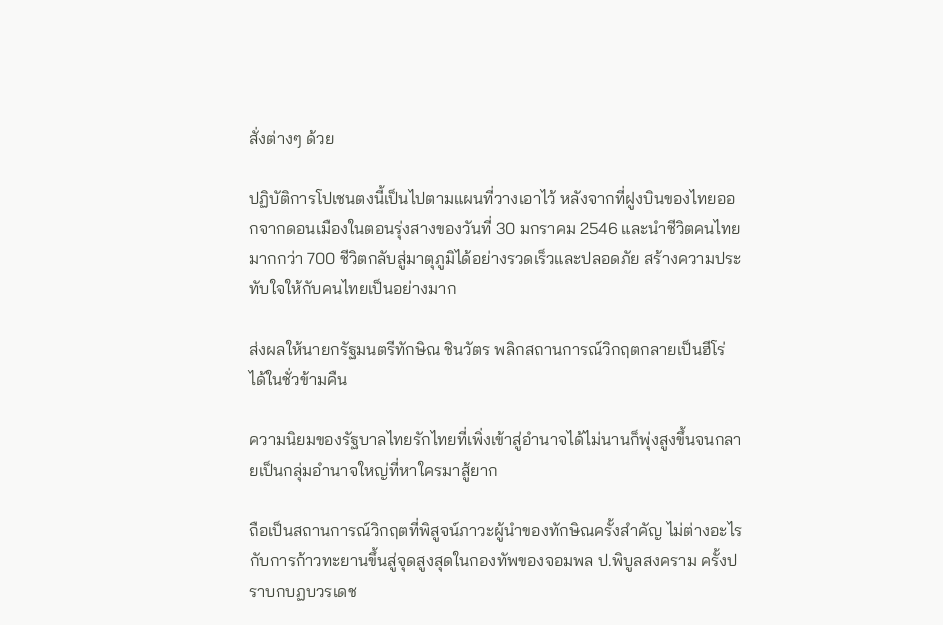สั่งต่างๆ ด้วย

ปฏิบัติการโปเชนตงนี้เป็นไปตามแผนที่วางเอาไว้ หลังจากที่ฝูงบินของไทยออกจากดอนเมืองในตอนรุ่งสางของวันที่ 30 มกราคม 2546 และนำชีวิตคนไทยมากกว่า 700 ชีวิตกลับสู่มาตุภูมิได้อย่างรวดเร็วและปลอดภัย สร้างความประทับใจให้กับคนไทยเป็นอย่างมาก

ส่งผลให้นายกรัฐมนตรีทักษิณ ชินวัตร พลิกสถานการณ์วิกฤตกลายเป็นฮีโร่ได้ในชั่วข้ามคืน

ความนิยมของรัฐบาลไทยรักไทยที่เพิ่งเข้าสู่อำนาจได้ไม่นานก็พุ่งสูงขึ้นจนกลายเป็นกลุ่มอำนาจใหญ่ที่หาใครมาสู้ยาก

ถือเป็นสถานการณ์วิกฤตที่พิสูจน์ภาวะผู้นำของทักษิณครั้งสำคัญ ไม่ต่างอะไรกับการก้าวทะยานขึ้นสู่จุดสูงสุดในกองทัพของจอมพล ป.พิบูลสงคราม ครั้งปราบกบฏบวรเดช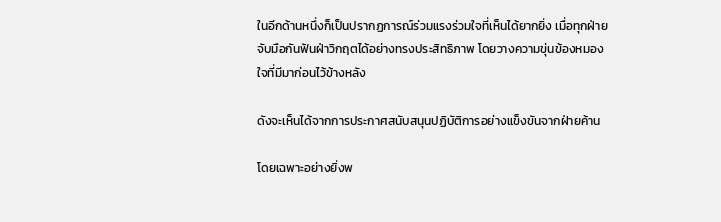ในอีกด้านหนึ่งก็เป็นปรากฏการณ์ร่วมแรงร่วมใจที่เห็นได้ยากยิ่ง เมื่อทุกฝ่ายจับมือกันฟันฝ่าวิกฤตได้อย่างทรงประสิทธิภาพ โดยวางความขุ่นข้องหมองใจที่มีมาก่อนไว้ข้างหลัง

ดังจะเห็นได้จากการประกาศสนับสนุนปฏิบัติการอย่างแข็งขันจากฝ่ายค้าน

โดยเฉพาะอย่างยิ่งพ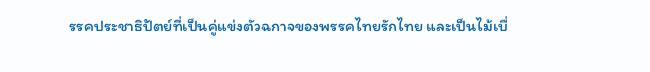รรคประชาธิปัตย์ที่เป็นคู่แข่งตัวฉกาจของพรรคไทยรักไทย และเป็นไม้เบื่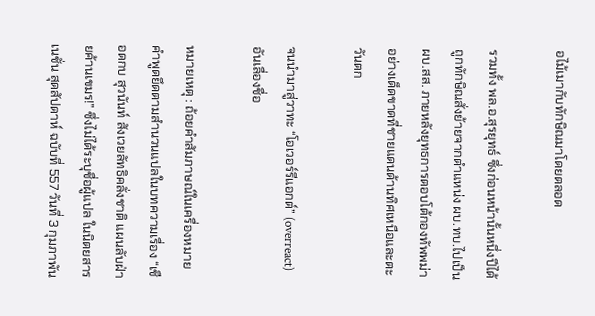อไม้เมากับทักษิณมาโดยตลอด

รวมทั้ง พล.อ.สุรยุทธ์ ซึ่งก่อนหน้านั้นหนึ่งปีได้ถูกทักษิณสั่งย้ายจากตำแหน่ง ผบ.ทบ.ไปเป็น ผบ.สส. ภายหลังยุทธการตอบโต้กองทัพพม่าอย่างเด็ดขาดที่ชายแดนด้านทิศเหนือและตะวันตก

จนนำมาสู่วาทะ “โอเวอร์รีแอกต์” (overreact) อันเลื่องชื่อ

หมายเหตุ : ถ้อยคำสัมภาษณ์ในเครื่องหมายคำพูดยึดตามสำนวนแปลในบทความเรื่อง “เชือดกบ สุวนันท์ สังเวยลัทธิคลั่งชาติ แผนลับฝ่ายค้านเขมร!” ซึ่งไม่ได้ระบุชื่อผู้แปล ในนิตยสารเนชั่น สุดสัปดาห์ ฉบับที่ 557 วันที่ 3 กุมภาพัน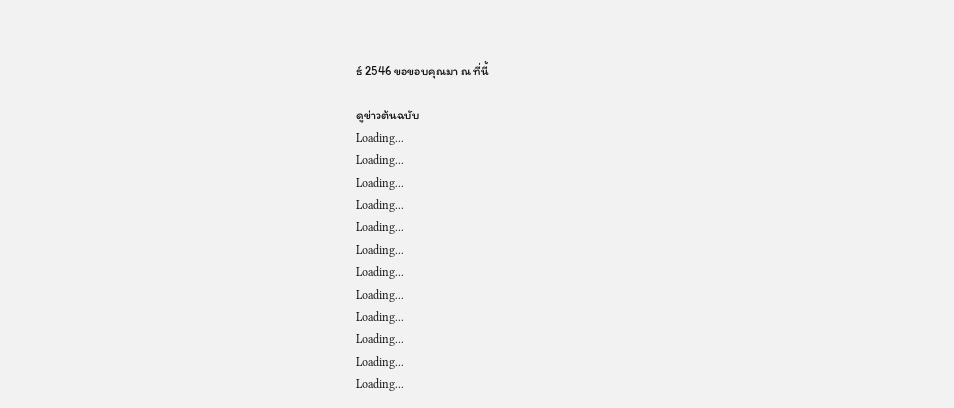ธ์ 2546 ขอขอบคุณมา ณ ที่นี้

ดูข่าวต้นฉบับ
Loading...
Loading...
Loading...
Loading...
Loading...
Loading...
Loading...
Loading...
Loading...
Loading...
Loading...
Loading...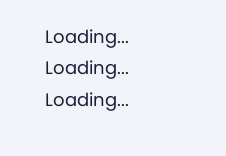Loading...
Loading...
Loading...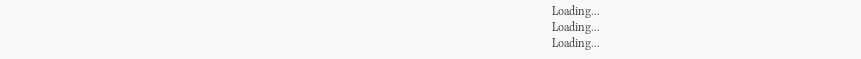Loading...
Loading...
Loading...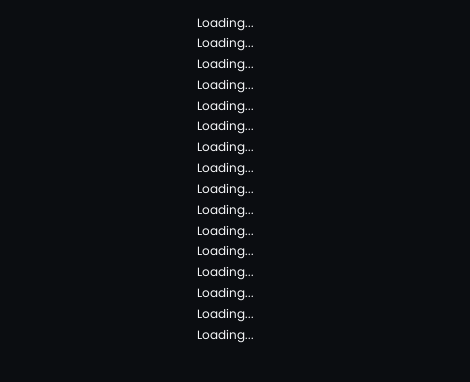Loading...
Loading...
Loading...
Loading...
Loading...
Loading...
Loading...
Loading...
Loading...
Loading...
Loading...
Loading...
Loading...
Loading...
Loading...
Loading...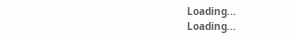Loading...
Loading...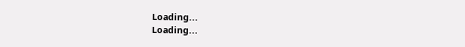Loading...
Loading...